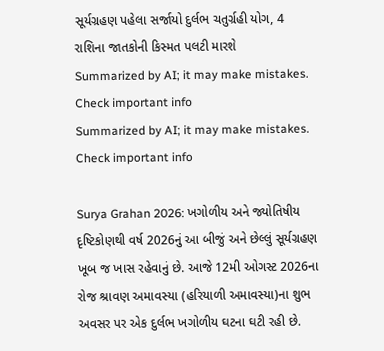સૂર્યગ્રહણ પહેલા સર્જાયો દુર્લભ ચતુર્ગ્રહી યોગ, 4 રાશિના જાતકોની કિસ્મત પલટી મારશે
Summarized by AI; it may make mistakes. Check important info
Summarized by AI; it may make mistakes. Check important info

Surya Grahan 2026: ખગોળીય અને જ્યોતિષીય દૃષ્ટિકોણથી વર્ષ 2026નું આ બીજું અને છેલ્લું સૂર્યગ્રહણ ખૂબ જ ખાસ રહેવાનું છે. આજે 12મી ઓગસ્ટ 2026ના રોજ શ્રાવણ અમાવસ્યા (હરિયાળી અમાવસ્યા)ના શુભ અવસર પર એક દુર્લભ ખગોળીય ઘટના ઘટી રહી છે.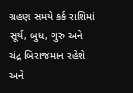ગ્રહણ સમયે કર્ક રાશિમાં સૂર્ય, બુધ, ગુરુ અને ચંદ્ર બિરાજમાન રહેશે અને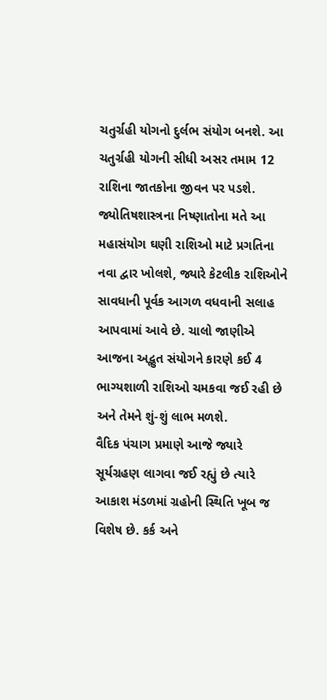ચતુર્ગ્રહી યોગનો દુર્લભ સંયોગ બનશે. આ ચતુર્ગ્રહી યોગની સીધી અસર તમામ 12 રાશિના જાતકોના જીવન પર પડશે. જ્યોતિષશાસ્ત્રના નિષ્ણાતોના મતે આ મહાસંયોગ ઘણી રાશિઓ માટે પ્રગતિના નવા દ્વાર ખોલશે, જ્યારે કેટલીક રાશિઓને સાવધાની પૂર્વક આગળ વધવાની સલાહ આપવામાં આવે છે. ચાલો જાણીએ આજના અદ્ભુત સંયોગને કારણે કઈ 4 ભાગ્યશાળી રાશિઓ ચમકવા જઈ રહી છે અને તેમને શું-શું લાભ મળશે.
વૈદિક પંચાગ પ્રમાણે આજે જ્યારે સૂર્યગ્રહણ લાગવા જઈ રહ્યું છે ત્યારે આકાશ મંડળમાં ગ્રહોની સ્થિતિ ખૂબ જ વિશેષ છે. કર્ક અને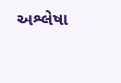અશ્લેષા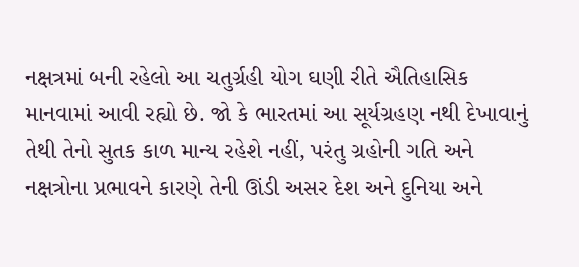નક્ષત્રમાં બની રહેલો આ ચતુર્ગ્રહી યોગ ઘણી રીતે ઐતિહાસિક માનવામાં આવી રહ્યો છે. જો કે ભારતમાં આ સૂર્યગ્રહણ નથી દેખાવાનું તેથી તેનો સુતક કાળ માન્ય રહેશે નહીં, પરંતુ ગ્રહોની ગતિ અને નક્ષત્રોના પ્રભાવને કારણે તેની ઊંડી અસર દેશ અને દુનિયા અને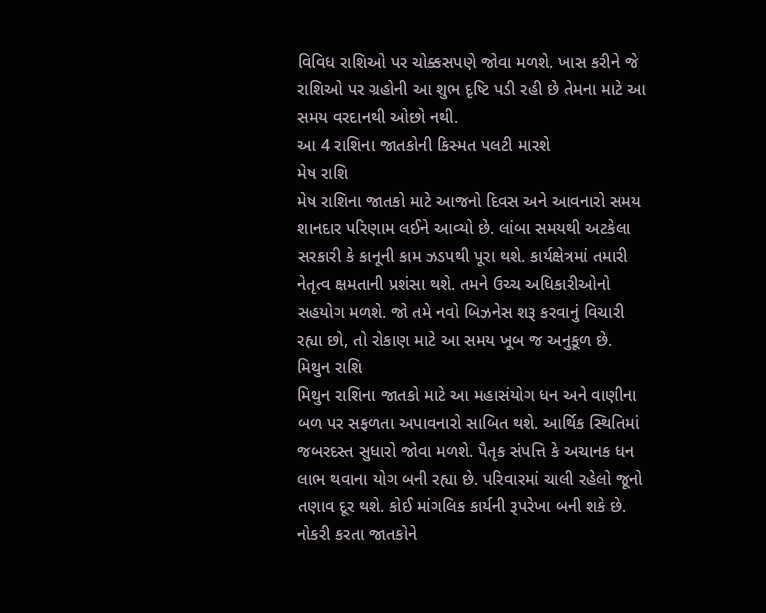વિવિધ રાશિઓ પર ચોક્કસપણે જોવા મળશે. ખાસ કરીને જે રાશિઓ પર ગ્રહોની આ શુભ દૃષ્ટિ પડી રહી છે તેમના માટે આ સમય વરદાનથી ઓછો નથી.
આ 4 રાશિના જાતકોની કિસ્મત પલટી મારશે
મેષ રાશિ
મેષ રાશિના જાતકો માટે આજનો દિવસ અને આવનારો સમય શાનદાર પરિણામ લઈને આવ્યો છે. લાંબા સમયથી અટકેલા સરકારી કે કાનૂની કામ ઝડપથી પૂરા થશે. કાર્યક્ષેત્રમાં તમારી નેતૃત્વ ક્ષમતાની પ્રશંસા થશે. તમને ઉચ્ચ અધિકારીઓનો સહયોગ મળશે. જો તમે નવો બિઝનેસ શરૂ કરવાનું વિચારી રહ્યા છો, તો રોકાણ માટે આ સમય ખૂબ જ અનુકૂળ છે.
મિથુન રાશિ
મિથુન રાશિના જાતકો માટે આ મહાસંયોગ ધન અને વાણીના બળ પર સફળતા અપાવનારો સાબિત થશે. આર્થિક સ્થિતિમાં જબરદસ્ત સુધારો જોવા મળશે. પૈતૃક સંપત્તિ કે અચાનક ધન લાભ થવાના યોગ બની રહ્યા છે. પરિવારમાં ચાલી રહેલો જૂનો તણાવ દૂર થશે. કોઈ માંગલિક કાર્યની રૂપરેખા બની શકે છે. નોકરી કરતા જાતકોને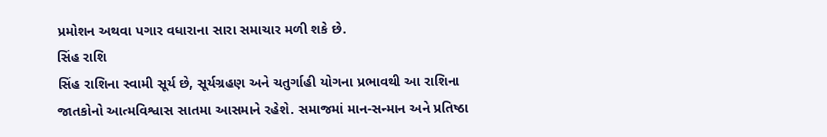પ્રમોશન અથવા પગાર વધારાના સારા સમાચાર મળી શકે છે.
સિંહ રાશિ
સિંહ રાશિના સ્વામી સૂર્ય છે, સૂર્યગ્રહણ અને ચતુર્ગાહી યોગના પ્રભાવથી આ રાશિના જાતકોનો આત્મવિશ્વાસ સાતમા આસમાને રહેશે. સમાજમાં માન-સન્માન અને પ્રતિષ્ઠા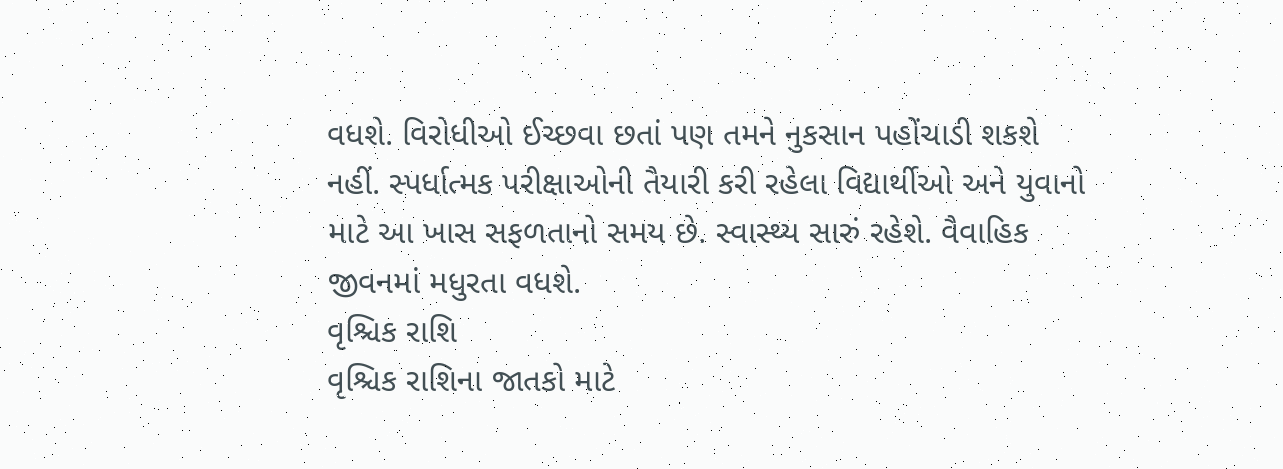વધશે. વિરોધીઓ ઈચ્છવા છતાં પણ તમને નુકસાન પહોંચાડી શકશે નહીં. સ્પર્ધાત્મક પરીક્ષાઓની તૈયારી કરી રહેલા વિદ્યાર્થીઓ અને યુવાનો માટે આ ખાસ સફળતાનો સમય છે. સ્વાસ્થ્ય સારું રહેશે. વૈવાહિક જીવનમાં મધુરતા વધશે.
વૃશ્ચિક રાશિ
વૃશ્ચિક રાશિના જાતકો માટે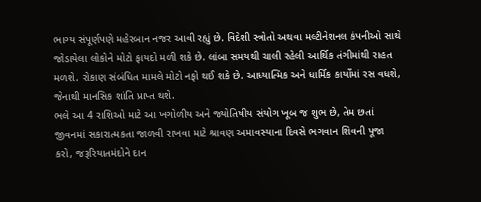ભાગ્ય સંપૂર્ણપણે મહેરબાન નજર આવી રહ્યું છે. વિદેશી સ્ત્રોતો અથવા મલ્ટીનેશનલ કંપનીઓ સાથે જોડાયેલા લોકોને મોટો ફાયદો મળી શકે છે. લાંબા સમયથી ચાલી રહેલી આર્થિક તંગીમાંથી રાહત મળશે. રોકાણ સંબંધિત મામલે મોટો નફો થઈ શકે છે. આધ્યાત્મિક અને ધાર્મિક કાર્યોમાં રસ વધશે, જેનાથી માનસિક શાંતિ પ્રાપ્ત થશે.
ભલે આ 4 રાશિઓ માટે આ ખગોળીય અને જ્યોતિષીય સંયોગ ખૂબ જ શુભ છે, તેમ છતાં જીવનમાં સકારાત્મકતા જાળવી રાખવા માટે શ્રાવણ અમાવસ્યાના દિવસે ભગવાન શિવની પૂજા કરો, જરૂરિયાતમંદોને દાન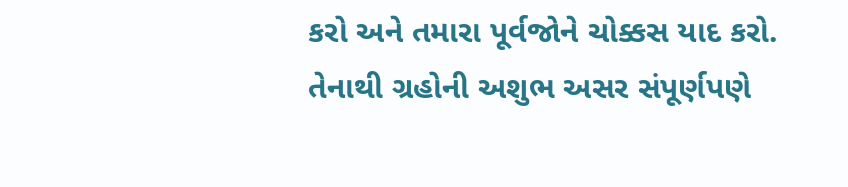કરો અને તમારા પૂર્વજોને ચોક્કસ યાદ કરો. તેનાથી ગ્રહોની અશુભ અસર સંપૂર્ણપણે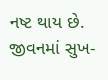નષ્ટ થાય છે. જીવનમાં સુખ-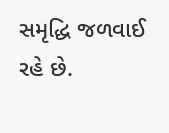સમૃદ્ધિ જળવાઈ રહે છે.